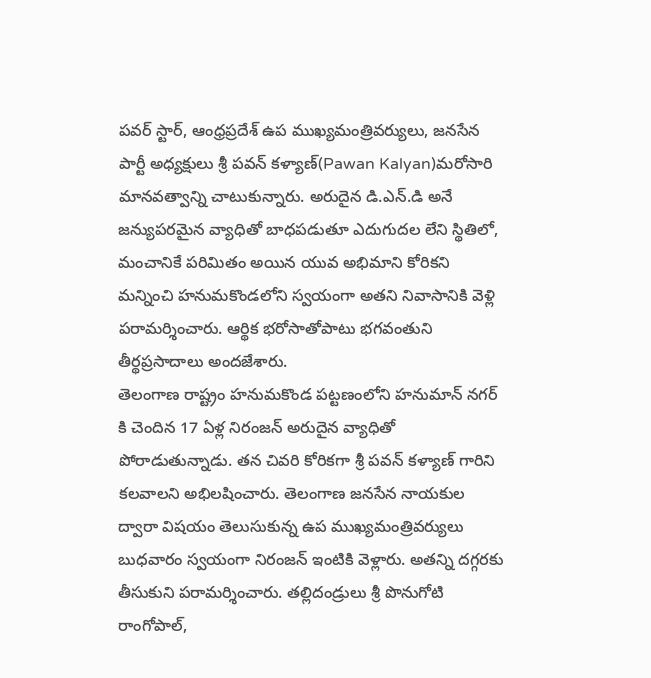పవర్ స్టార్, ఆంధ్రప్రదేశ్ ఉప ముఖ్యమంత్రివర్యులు, జనసేన పార్టీ అధ్యక్షులు శ్రీ పవన్ కళ్యాణ్(Pawan Kalyan)మరోసారి మానవత్వాన్ని చాటుకున్నారు. అరుదైన డి.ఎన్.డి అనే జన్యుపరమైన వ్యాధితో బాధపడుతూ ఎదుగుదల లేని స్థితిలో, మంచానికే పరిమితం అయిన యువ అభిమాని కోరికని మన్నించి హనుమకొండలోని స్వయంగా అతని నివాసానికి వెళ్లి పరామర్శించారు. ఆర్థిక భరోసాతోపాటు భగవంతుని తీర్థప్రసాదాలు అందజేశారు.
తెలంగాణ రాష్ట్రం హనుమకొండ పట్టణంలోని హనుమాన్ నగర్ కి చెందిన 17 ఏళ్ల నిరంజన్ అరుదైన వ్యాధితో పోరాడుతున్నాడు. తన చివరి కోరికగా శ్రీ పవన్ కళ్యాణ్ గారిని కలవాలని అభిలషించారు. తెలంగాణ జనసేన నాయకుల ద్వారా విషయం తెలుసుకున్న ఉప ముఖ్యమంత్రివర్యులు బుధవారం స్వయంగా నిరంజన్ ఇంటికి వెళ్లారు. అతన్ని దగ్గరకు తీసుకుని పరామర్శించారు. తల్లిదండ్రులు శ్రీ పొనుగోటి రాంగోపాల్,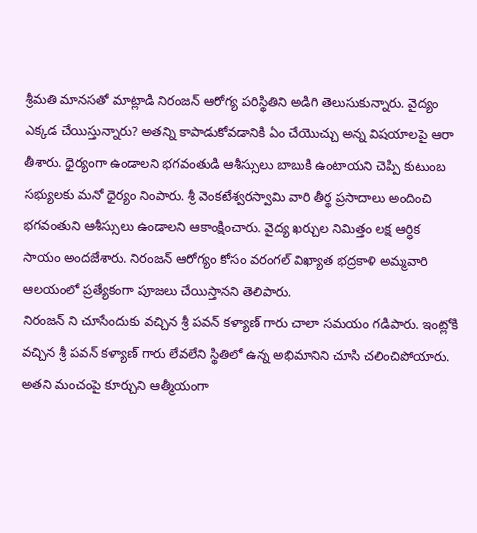శ్రీమతి మానసతో మాట్లాడి నిరంజన్ ఆరోగ్య పరిస్థితిని అడిగి తెలుసుకున్నారు. వైద్యం ఎక్కడ చేయిస్తున్నారు? అతన్ని కాపాడుకోవడానికి ఏం చేయొచ్చు అన్న విషయాలపై ఆరా తీశారు. ధైర్యంగా ఉండాలని భగవంతుడి ఆశీస్సులు బాబుకి ఉంటాయని చెప్పి కుటుంబ సభ్యులకు మనో ధైర్యం నింపారు. శ్రీ వెంకటేశ్వరస్వామి వారి తీర్థ ప్రసాదాలు అందించి భగవంతుని ఆశీస్సులు ఉండాలని ఆకాంక్షించారు. వైద్య ఖర్చుల నిమిత్తం లక్ష ఆర్ధిక సాయం అందజేశారు. నిరంజన్ ఆరోగ్యం కోసం వరంగల్ విఖ్యాత భద్రకాళి అమ్మవారి ఆలయంలో ప్రత్యేకంగా పూజలు చేయిస్తానని తెలిపారు.
నిరంజన్ ని చూసేందుకు వచ్చిన శ్రీ పవన్ కళ్యాణ్ గారు చాలా సమయం గడిపారు. ఇంట్లోకి వచ్చిన శ్రీ పవన్ కళ్యాణ్ గారు లేవలేని స్థితిలో ఉన్న అభిమానిని చూసి చలించిపోయారు. అతని మంచంపై కూర్చుని ఆత్మీయంగా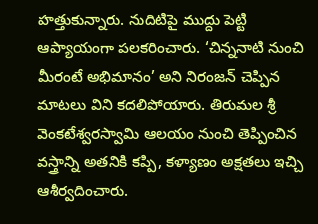హత్తుకున్నారు. నుదిటిపై ముద్దు పెట్టి ఆప్యాయంగా పలకరించారు. ‘చిన్ననాటి నుంచి మీరంటే అభిమానం’ అని నిరంజన్ చెప్పిన మాటలు విని కదలిపోయారు. తిరుమల శ్రీ వెంకటేశ్వరస్వామి ఆలయం నుంచి తెప్పించిన వస్త్రాన్ని అతనికి కప్పి, కళ్యాణం అక్షతలు ఇచ్చి ఆశీర్వదించారు.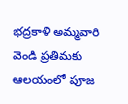భద్రకాళి అమ్మవారి వెండి ప్రతిమకు ఆలయంలో పూజ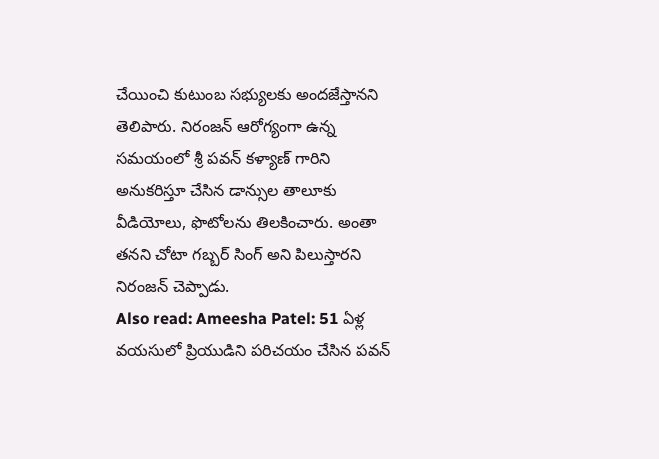చేయించి కుటుంబ సభ్యులకు అందజేస్తానని తెలిపారు. నిరంజన్ ఆరోగ్యంగా ఉన్న సమయంలో శ్రీ పవన్ కళ్యాణ్ గారిని అనుకరిస్తూ చేసిన డాన్సుల తాలూకు వీడియోలు, ఫొటోలను తిలకించారు. అంతా తనని చోటా గబ్బర్ సింగ్ అని పిలుస్తారని నిరంజన్ చెప్పాడు.
Also read: Ameesha Patel: 51 ఏళ్ల వయసులో ప్రియుడిని పరిచయం చేసిన పవన్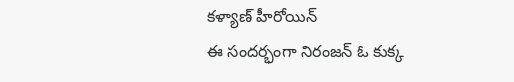కళ్యాణ్ హీరోయిన్
ఈ సందర్భంగా నిరంజన్ ఓ కుక్క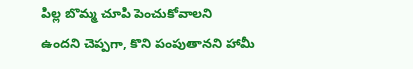పిల్ల బొమ్మ చూపి పెంచుకోవాలని ఉందని చెప్పగా, కొని పంపుతానని హామీ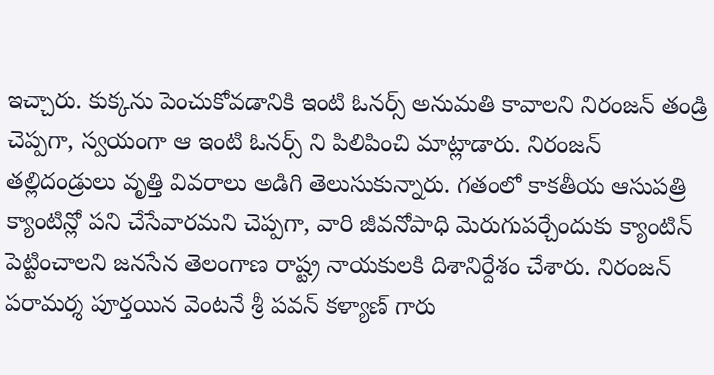ఇచ్చారు. కుక్కను పెంచుకోవడానికి ఇంటి ఓనర్స్ అనుమతి కావాలని నిరంజన్ తండ్రి చెప్పగా, స్వయంగా ఆ ఇంటి ఓనర్స్ ని పిలిపించి మాట్లాడారు. నిరంజన్ తల్లిదండ్రులు వృత్తి వివరాలు అడిగి తెలుసుకున్నారు. గతంలో కాకతీయ ఆసుపత్రి క్యాంటిన్లో పని చేసేవారమని చెప్పగా, వారి జీవనోపాధి మెరుగుపర్చేందుకు క్యాంటిన్ పెట్టించాలని జనసేన తెలంగాణ రాష్ట్ర నాయకులకి దిశానిర్దేశం చేశారు. నిరంజన్ పరామర్శ పూర్తయిన వెంటనే శ్రీ పవన్ కళ్యాణ్ గారు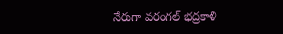నేరుగా వరంగల్ భద్రకాళి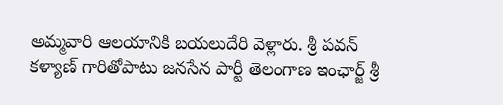అమ్మవారి ఆలయానికి బయలుదేరి వెళ్లారు. శ్రీ పవన్ కళ్యాణ్ గారితోపాటు జనసేన పార్టీ తెలంగాణ ఇంఛార్జ్ శ్రీ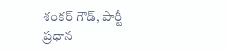శంకర్ గౌడ్, పార్టీ ప్రధాన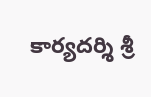కార్యదర్శి శ్రీ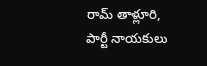రామ్ తాళ్లూరి, పార్టీ నాయకులు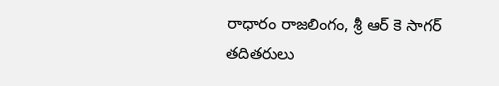రాధారం రాజలింగం, శ్రీ ఆర్ కె సాగర్ తదితరులు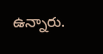ఉన్నారు.